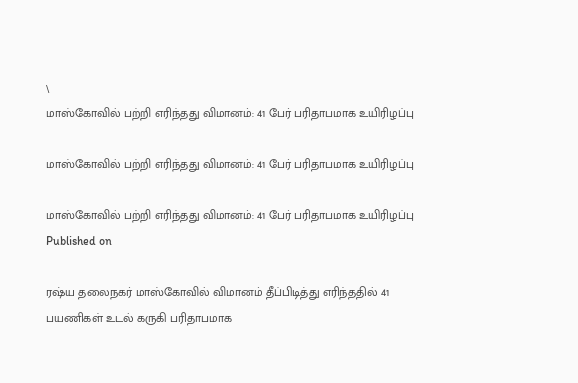\
மாஸ்கோவில் பற்றி எரிந்தது விமானம்: 41 பேர் பரிதாபமாக உயிரிழப்பு

மாஸ்கோவில் பற்றி எரிந்தது விமானம்: 41 பேர் பரிதாபமாக உயிரிழப்பு

மாஸ்கோவில் பற்றி எரிந்தது விமானம்: 41 பேர் பரிதாபமாக உயிரிழப்பு
Published on

ரஷ்ய தலைநகர் மாஸ்கோவில் விமானம் தீப்பிடித்து எரிந்ததில் 41 பயணிகள் உடல் கருகி பரிதாபமாக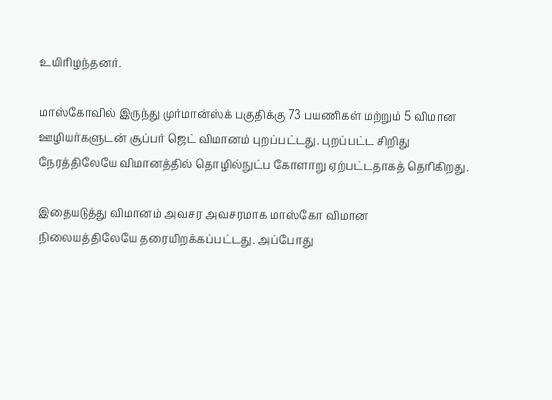உயிரிழந்தனர்.

மாஸ்கோவில் இருந்து முர்மான்ஸ்க் பகுதிக்கு 73 பயணிகள் மற்றும் 5 விமான ஊழியர்களுடன் சூப்பர் ஜெட் விமானம் புறப்பட்டது. புறப்பட்ட சிறிது நேரத்திலேயே விமானத்தில் தொழில்நுட்ப கோளாறு ஏற்பட்டதாகத் தெரிகிறது.

இதையடுத்து விமானம் அவசர அவசரமாக மாஸ்கோ விமான நிலையத்திலேயே தரையிறக்கப்பட்டது. அப்போது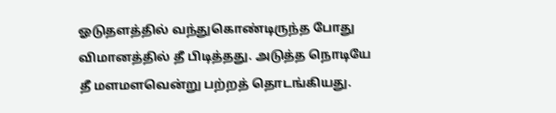ஓடுதளத்தில் வந்துகொண்டிருந்த போது விமானத்தில் தீ பிடித்தது. அடுத்த நொடியே தீ மளமளவென்று பற்றத் தொடங்கியது.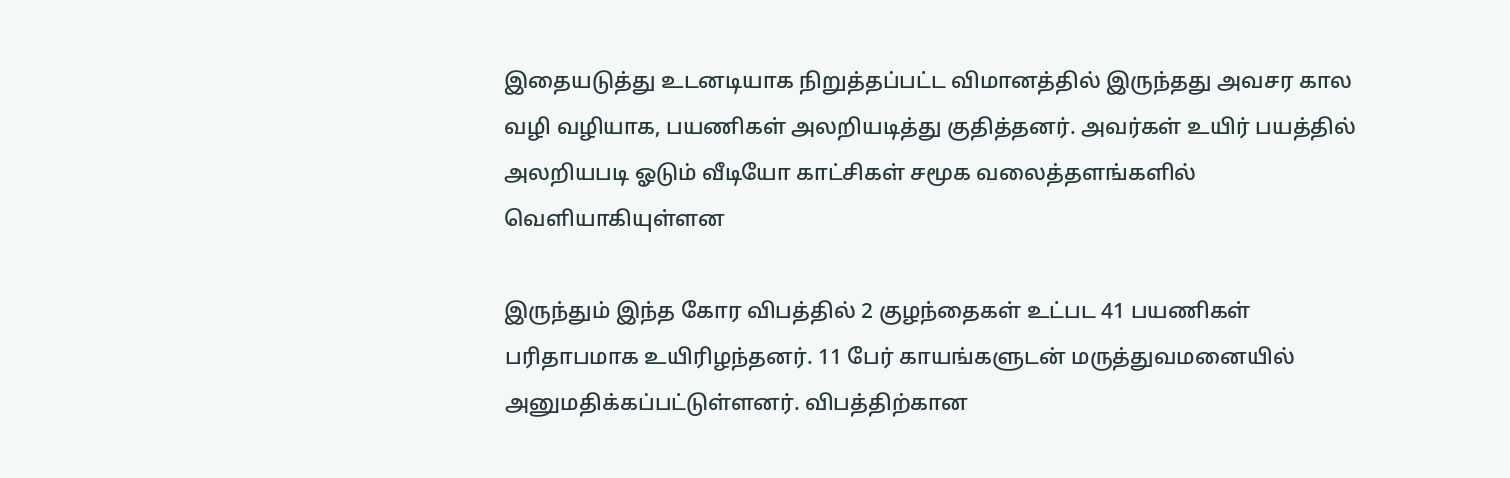இதையடுத்து உடனடியாக நிறுத்தப்பட்ட விமானத்தில் இருந்தது அவசர கால வழி வழியாக, பயணிகள் அலறியடித்து குதித்தனர். அவர்கள் உயிர் பயத்தில் அலறியபடி ஓடும் வீடியோ காட்சிகள் சமூக வலைத்தளங்களில் வெளியாகியுள்ளன

இருந்தும் இந்த கோர விபத்தில் 2 குழந்தைகள் உட்பட 41 பயணிகள் பரிதாபமாக உயிரிழந்தனர். 11 பேர் காயங்களுடன் மருத்துவமனையில் அனுமதிக்கப்பட்டுள்ளனர். விபத்திற்கான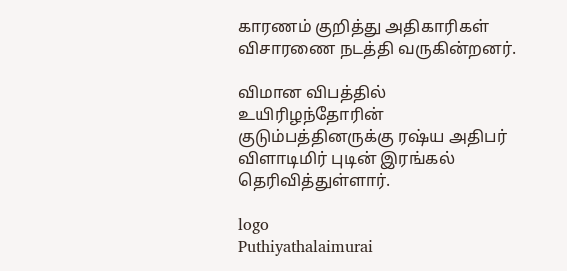காரணம் குறித்து அதிகாரிகள் விசாரணை நடத்தி வருகின்றனர்.

விமான விபத்தில் உயிரிழந்தோரின் குடும்பத்தினருக்கு ரஷ்ய அதிபர் விளாடிமிர் புடின் இரங்கல் தெரிவித்துள்ளார்.

logo
Puthiyathalaimurai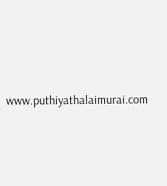www.puthiyathalaimurai.com